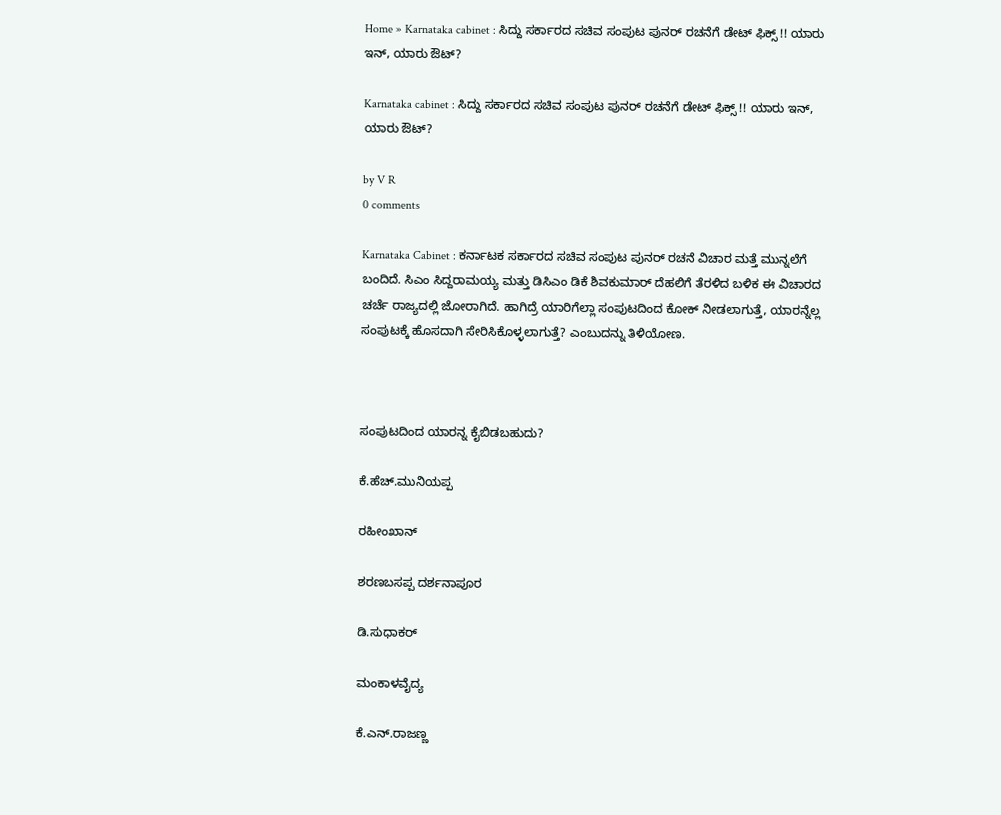Home » Karnataka cabinet : ಸಿದ್ದು ಸರ್ಕಾರದ ಸಚಿವ ಸಂಪುಟ ಪುನರ್ ರಚನೆಗೆ ಡೇಟ್ ಫಿಕ್ಸ್ !! ಯಾರು ಇನ್, ಯಾರು ಔಟ್?

Karnataka cabinet : ಸಿದ್ದು ಸರ್ಕಾರದ ಸಚಿವ ಸಂಪುಟ ಪುನರ್ ರಚನೆಗೆ ಡೇಟ್ ಫಿಕ್ಸ್ !! ಯಾರು ಇನ್, ಯಾರು ಔಟ್?

by V R
0 comments

Karnataka Cabinet : ಕರ್ನಾಟಕ ಸರ್ಕಾರದ ಸಚಿವ ಸಂಪುಟ ಪುನರ್ ರಚನೆ ವಿಚಾರ ಮತ್ತೆ ಮುನ್ನಲೆಗೆ ಬಂದಿದೆ. ಸಿಎಂ ಸಿದ್ದರಾಮಯ್ಯ ಮತ್ತು ಡಿಸಿಎಂ ಡಿಕೆ ಶಿವಕುಮಾರ್ ದೆಹಲಿಗೆ ತೆರಳಿದ ಬಳಿಕ ಈ ವಿಚಾರದ ಚರ್ಚೆ ರಾಜ್ಯದಲ್ಲಿ ಜೋರಾಗಿದೆ. ಹಾಗಿದ್ರೆ ಯಾರಿಗೆಲ್ಲಾ ಸಂಪುಟದಿಂದ ಕೋಕ್ ನೀಡಲಾಗುತ್ತೆ, ಯಾರನ್ನೆಲ್ಲ ಸಂಪುಟಕ್ಕೆ ಹೊಸದಾಗಿ ಸೇರಿಸಿಕೊಳ್ಳಲಾಗುತ್ತೆ? ಎಂಬುದನ್ನು ತಿಳಿಯೋಣ.



ಸಂಪುಟದಿಂದ ಯಾರನ್ನ ಕೈಬಿಡಬಹುದು?

ಕೆ.ಹೆಚ್.ಮುನಿಯಪ್ಪ

ರಹೀಂಖಾನ್

ಶರಣಬಸಪ್ಪ ದರ್ಶನಾಪೂರ

ಡಿ.ಸುಧಾಕರ್

ಮಂಕಾಳವೈದ್ಯ

ಕೆ.ಎನ್.ರಾಜಣ್ಣ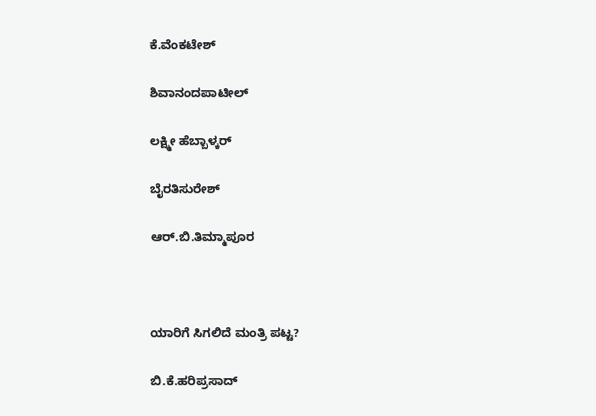ಕೆ.ವೆಂಕಟೇಶ್

ಶಿವಾನಂದಪಾಟೀಲ್

ಲಕ್ಷ್ಮೀ ಹೆಬ್ಬಾಳ್ಕರ್

ಬೈರತಿಸುರೇಶ್

ಆರ್.ಬಿ.ತಿಮ್ಮಾಪೂರ



ಯಾರಿಗೆ ಸಿಗಲಿದೆ ಮಂತ್ರಿ ಪಟ್ಟ?

ಬಿ.ಕೆ.ಹರಿಪ್ರಸಾದ್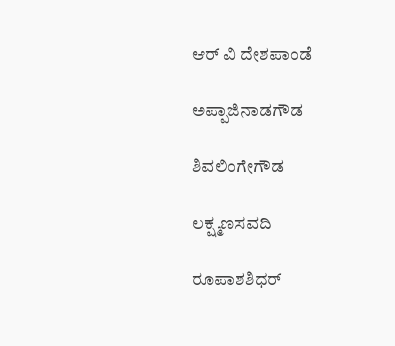ಆರ್‌ ವಿ ದೇಶಪಾಂಡೆ

ಅಪ್ಪಾಜಿನಾಡಗೌಡ

ಶಿವಲಿಂಗೇಗೌಡ

ಲಕ್ಷ್ಮಣಸವದಿ

ರೂಪಾಶಶಿಧರ್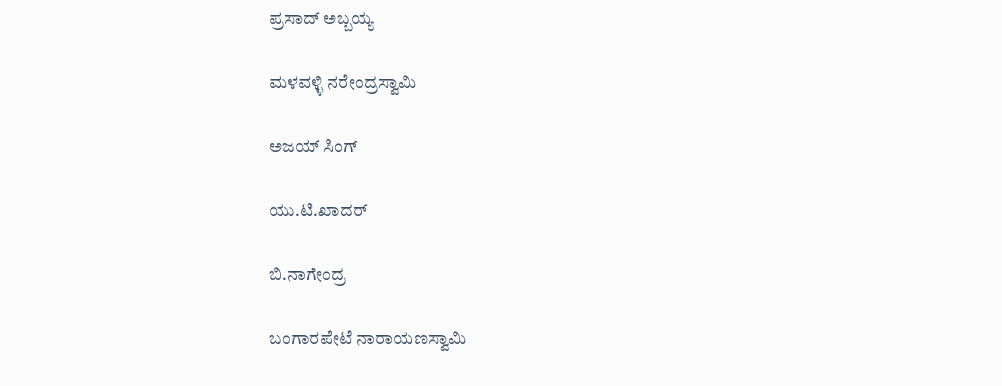ಪ್ರಸಾದ್ ಅಬ್ಬಯ್ಯ

ಮಳವಳ್ಳಿ ನರೇಂದ್ರಸ್ವಾಮಿ

ಅಜಯ್ ಸಿಂಗ್

ಯು.ಟಿ.ಖಾದರ್

ಬಿ.ನಾಗೇಂದ್ರ

ಬಂಗಾರಪೇಟೆ ನಾರಾಯಣಸ್ವಾಮಿ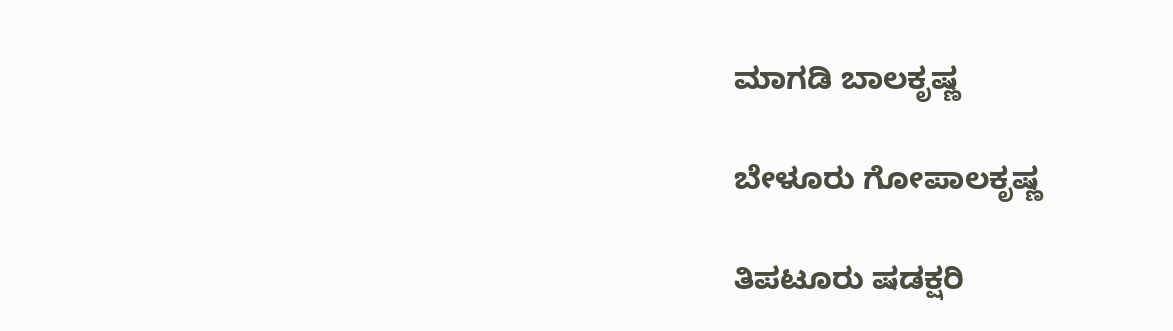ಮಾಗಡಿ ಬಾಲಕೃಷ್ಣ

ಬೇಳೂರು ಗೋಪಾಲಕೃಷ್ಣ

ತಿಪಟೂರು ಷಡಕ್ಷರಿ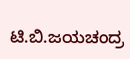ಟಿ.ಬಿ.ಜಯಚಂದ್ರ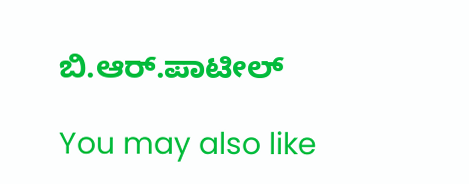ಬಿ.ಆರ್.ಪಾಟೀಲ್

You may also like